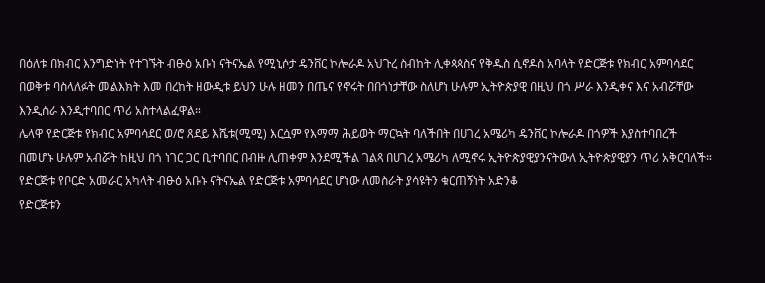በዕለቱ በክብር እንግድነት የተገኙት ብፁዕ አቡነ ናትናኤል የሚኒሶታ ዴንቨር ኮሎራዶ አህጉረ ስብከት ሊቀጳጳስና የቅዱስ ሲኖዶስ አባላት የድርጅቱ የክብር አምባሳደር በወቅቱ ባስላለፉት መልእክት እመ በረከት ዘውዲቱ ይህን ሁሉ ዘመን በጤና የኖሩት በበጎነታቸው ስለሆነ ሁሉም ኢትዮጵያዊ በዚህ በጎ ሥራ እንዲቀና እና አብሯቸው እንዲሰራ እንዲተባበር ጥሪ አስተላልፈዋል።
ሌላዋ የድርጅቱ የክብር አምባሳደር ወ/ሮ ጸደይ እሼቱ(ሚሚ) እርሷም የእማማ ሕይወት ማርኳት ባለችበት በሀገረ አሜሪካ ዴንቨር ኮሎራዶ በጎዎች እያስተባበረች በመሆኑ ሁሉም አብሯት ከዚህ በጎ ነገር ጋር ቢተባበር በብዙ ሊጠቀም እንደሚችል ገልጻ በሀገረ አሜሪካ ለሚኖሩ ኢትዮጵያዊያንናትውለ ኢትዮጵያዊያን ጥሪ አቅርባለች።
የድርጅቱ የቦርድ አመራር አካላት ብፁዕ አቡኑ ናትናኤል የድርጅቱ አምባሳደር ሆነው ለመስራት ያሳዩትን ቁርጠኝነት አድንቆ
የድርጅቱን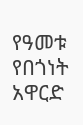የዓመቱ የበጎነት አዋርድ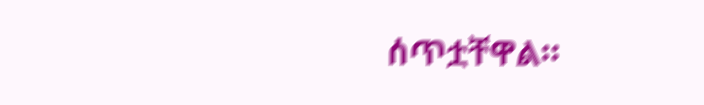ሰጥቷቸዋል።